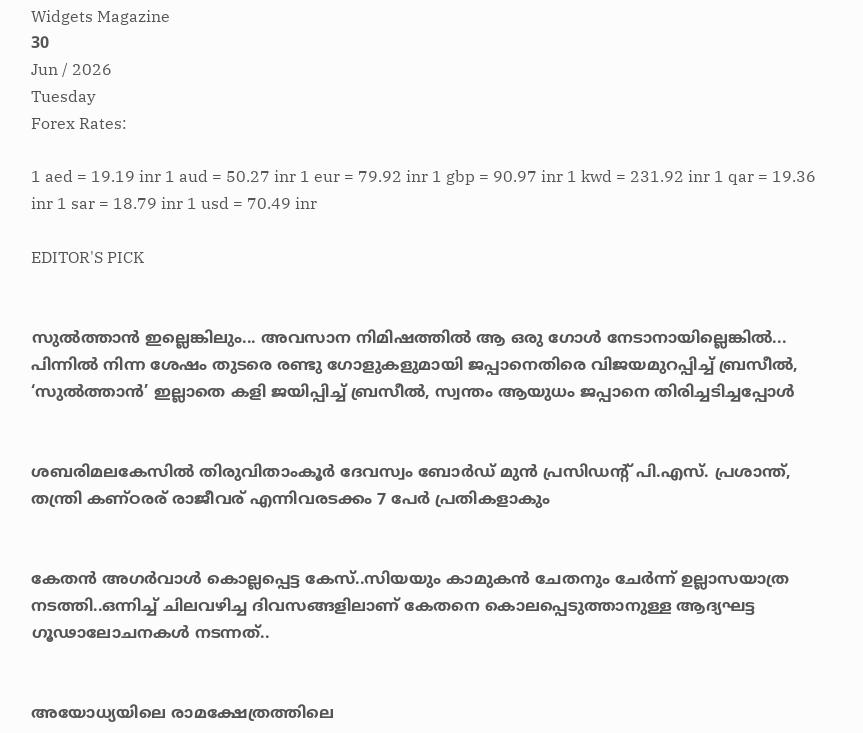Widgets Magazine
30
Jun / 2026
Tuesday
Forex Rates:

1 aed = 19.19 inr 1 aud = 50.27 inr 1 eur = 79.92 inr 1 gbp = 90.97 inr 1 kwd = 231.92 inr 1 qar = 19.36 inr 1 sar = 18.79 inr 1 usd = 70.49 inr

EDITOR'S PICK


സുൽത്താൻ ഇല്ലെങ്കിലും... അവസാന നിമിഷത്തിൽ ആ ഒരു ഗോൾ നേടാനായില്ലെങ്കിൽ... പിന്നിൽ നിന്ന ശേഷം തുടരെ രണ്ടു ഗോളുകളുമായി ജപ്പാനെതിരെ വിജയമുറപ്പിച്ച് ബ്രസീൽ, ‘സുൽത്താൻ’ ഇല്ലാതെ കളി ജയിപ്പിച്ച് ബ്രസീൽ, സ്വന്തം ആയുധം ജപ്പാനെ തിരിച്ചടിച്ചപ്പോൾ


ശബരിമലകേസിൽ തിരുവിതാംകൂർ ദേവസ്വം ബോർഡ് മുൻ പ്രസിഡന്റ് പി.എസ്. പ്രശാന്ത്, തന്ത്രി കണ്ഠരര് രാജീവര് എന്നിവരടക്കം 7 പേർ പ്രതികളാകും


കേതന്‍ അഗര്‍വാള്‍ കൊല്ലപ്പെട്ട കേസ്..സിയയും കാമുകന്‍ ചേതനും ചേർന്ന് ഉല്ലാസയാത്ര നടത്തി..ഒന്നിച്ച് ചിലവഴിച്ച ദിവസങ്ങളിലാണ് കേതനെ കൊലപ്പെടുത്താനുള്ള ആദ്യഘട്ട ഗൂഢാലോചനകള്‍ നടന്നത്..


അയോധ്യയിലെ രാമക്ഷേത്രത്തിലെ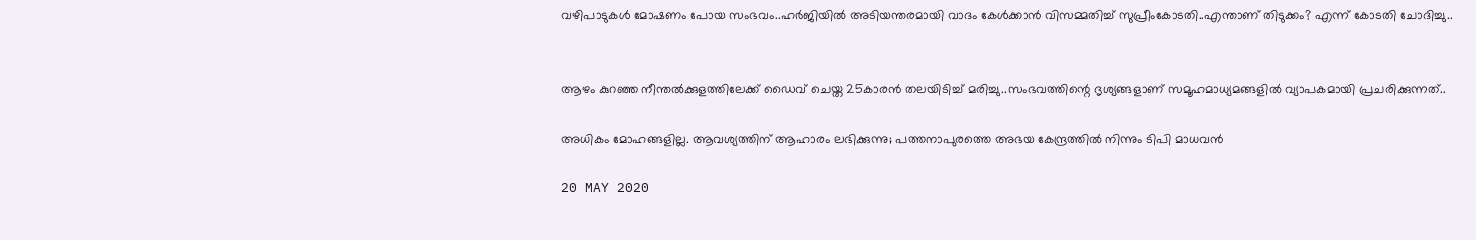വഴിപാടുകൾ മോഷണം പോയ സംഭവം..ഹർജിയിൽ അടിയന്തരമായി വാദം കേൾക്കാൻ വിസമ്മതിച്ച് സുപ്രീംകോടതി..എന്താണ് തിടുക്കം? എന്ന് കോടതി ചോദിച്ചു..


ആഴം കുറഞ്ഞ നീന്തല്‍ക്കുളത്തിലേക്ക് ഡൈവ് ചെയ്ത 25കാരന്‍ തലയിടിച്ച് മരിച്ചു..സംഭവത്തിന്റെ ദൃശ്യങ്ങളാണ് സമൂഹമാധ്യമങ്ങളില്‍ വ്യാപകമായി പ്രചരിക്കുന്നത്..

അധികം മോഹങ്ങളില്ല. ആവശ്യത്തിന് ആഹാരം ലഭിക്കുന്നു; പത്തനാപുരത്തെ അഭയ കേന്ദ്രത്തിൽ നിന്നും ടിപി മാധവൻ

20 MAY 2020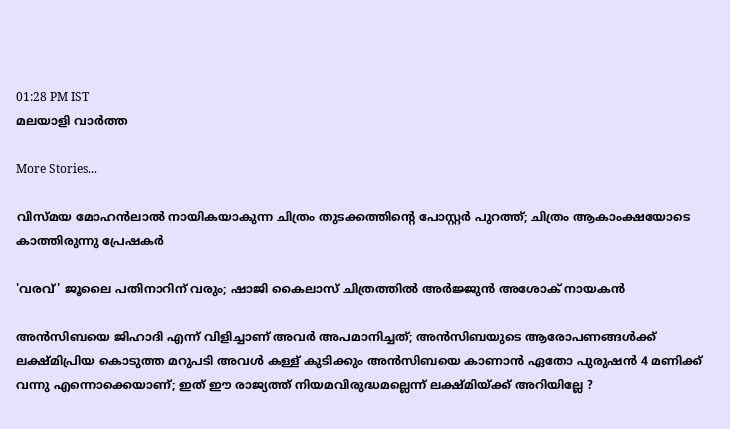01:28 PM IST
മലയാളി വാര്‍ത്ത

More Stories...

വിസ്മയ മോഹൻലാൽ നായികയാകുന്ന ചിത്രം തുടക്കത്തിന്റെ പോസ്റ്റർ പുറത്ത്; ചിത്രം ആകാംക്ഷയോടെ കാത്തിരുന്നു പ്രേഷകർ

'വരവ്' ജൂലൈ പതിനാറിന് വരും; ഷാജി കൈലാസ് ചിത്രത്തിൽ അർജ്ജുൻ അശോക് നായകൻ

അൻസിബയെ ജിഹാദി എന്ന് വിളിച്ചാണ് അവർ അപമാനിച്ചത്; അൻസിബയുടെ ആരോപണങ്ങൾക്ക് ലക്ഷ്മിപ്രിയ കൊടുത്ത മറുപടി അവൾ കള്ള് കുടിക്കും അൻസിബയെ കാണാൻ ഏതോ പുരുഷൻ 4 മണിക്ക് വന്നു എന്നൊക്കെയാണ്; ഇത് ഈ രാജ്യത്ത് നിയമവിരുദ്ധമല്ലെന്ന് ലക്ഷ്മിയ്ക്ക് അറിയില്ലേ ?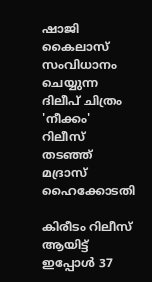ഷാജി കൈലാസ് സംവിധാനം ചെയ്യുന്ന ദിലീപ് ചിത്രം 'നീക്കം' റിലീസ് തടഞ്ഞ് മദ്രാസ് ഹൈക്കോടതി

കിരീടം റിലീസ് ആയിട്ട് ഇപ്പോള്‍ 37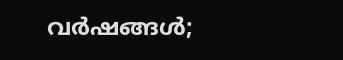വര്‍ഷങ്ങള്‍;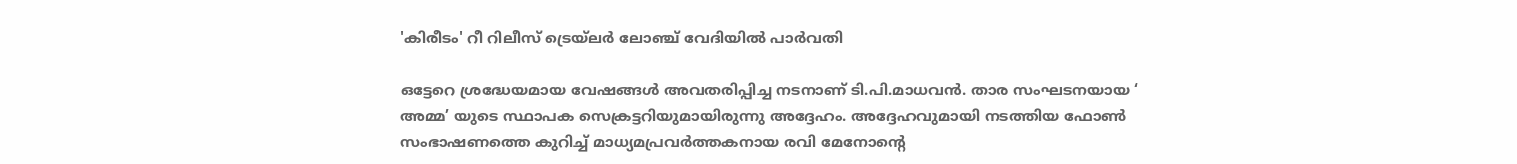'കിരീടം' റീ റിലീസ് ട്രെയ്‌ലര്‍ ലോഞ്ച് വേദിയില്‍ പാര്‍വതി

ഒട്ടേറെ ശ്രദ്ധേയമായ വേഷങ്ങൾ അവതരിപ്പിച്ച നടനാണ് ടി.പി.മാധവൻ. താര സംഘടനയായ ‘ അമ്മ’ യുടെ സ്ഥാപക സെക്രട്ടറിയുമായിരുന്നു അദ്ദേഹം. അദ്ദേഹവുമായി നടത്തിയ ഫോണ്‍ സംഭാഷണത്തെ കുറിച്ച്‌ മാധ്യമപ്രവര്‍ത്തകനായ രവി മേനോന്റെ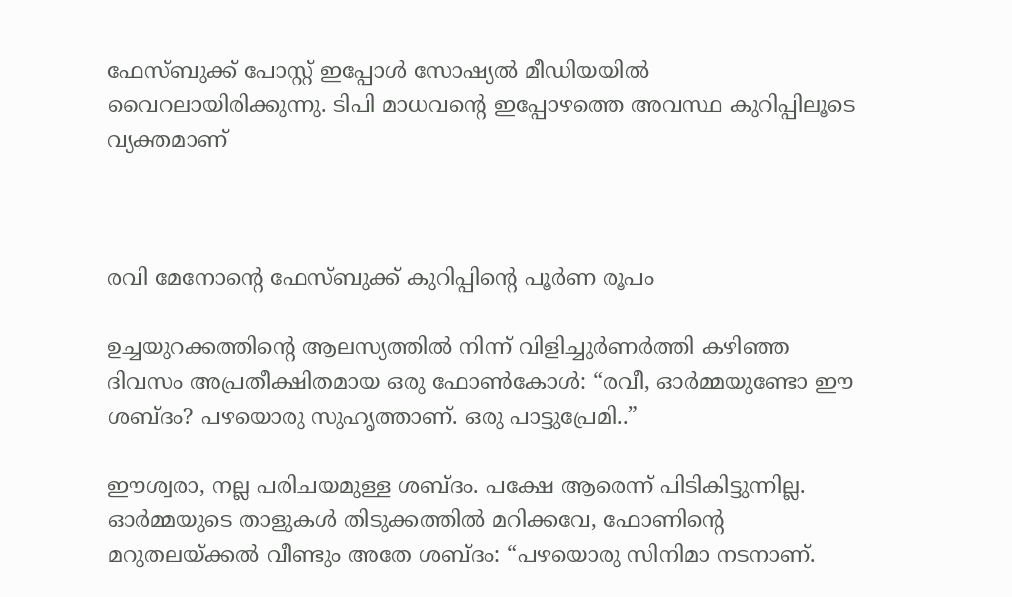ഫേസ്ബുക്ക് പോസ്റ്റ്‌ ഇപ്പോൾ സോഷ്യൽ മീഡിയയിൽ വൈറലായിരിക്കുന്നു. ടിപി മാധവന്‍റെ ഇപ്പോഴത്തെ അവസ്ഥ കുറിപ്പിലൂടെ വ്യക്തമാണ്



രവി മേനോന്റെ ഫേസ്ബുക്ക് കുറിപ്പിന്റെ പൂർണ രൂപം

ഉച്ചയുറക്കത്തിന്റെ ആലസ്യത്തിൽ നിന്ന് വിളിച്ചുർണർത്തി കഴിഞ്ഞ ദിവസം അപ്രതീക്ഷിതമായ ഒരു ഫോൺകോൾ: “രവീ, ഓർമ്മയുണ്ടോ ഈ ശബ്ദം? പഴയൊരു സുഹൃത്താണ്. ഒരു പാട്ടുപ്രേമി..”

ഈശ്വരാ, നല്ല പരിചയമുള്ള ശബ്ദം. പക്ഷേ ആരെന്ന് പിടികിട്ടുന്നില്ല. ഓർമ്മയുടെ താളുകൾ തിടുക്കത്തിൽ മറിക്കവേ, ഫോണിന്റെ മറുതലയ്ക്കൽ വീണ്ടും അതേ ശബ്ദം: “പഴയൊരു സിനിമാ നടനാണ്.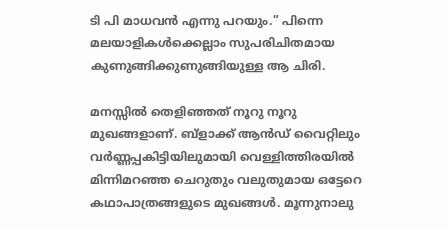ടി പി മാധവൻ എന്നു പറയും.” പിന്നെ മലയാളികൾക്കെല്ലാം സുപരിചിതമായ കുണുങ്ങിക്കുണുങ്ങിയുള്ള ആ ചിരി.

മനസ്സിൽ തെളിഞ്ഞത് നൂറു നൂറു മുഖങ്ങളാണ്. ബ്ളാക്ക് ആൻഡ് വൈറ്റിലും വർണ്ണപ്പകിട്ടിയിലുമായി വെള്ളിത്തിരയിൽ മിന്നിമറഞ്ഞ ചെറുതും വലുതുമായ ഒട്ടേറെ കഥാപാത്രങ്ങളുടെ മുഖങ്ങൾ. മൂന്നുനാലു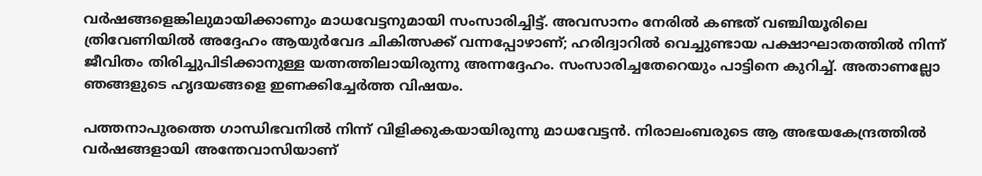വർഷങ്ങളെങ്കിലുമായിക്കാണും മാധവേട്ടനുമായി സംസാരിച്ചിട്ട്. അവസാനം നേരിൽ കണ്ടത് വഞ്ചിയൂരിലെ ത്രിവേണിയിൽ അദ്ദേഹം ആയുർവേദ ചികിത്സക്ക് വന്നപ്പോഴാണ്; ഹരിദ്വാറിൽ വെച്ചുണ്ടായ പക്ഷാഘാതത്തിൽ നിന്ന് ജീവിതം തിരിച്ചുപിടിക്കാനുള്ള യത്നത്തിലായിരുന്നു അന്നദ്ദേഹം. സംസാരിച്ചതേറെയും പാട്ടിനെ കുറിച്ച്. അതാണല്ലോ ഞങ്ങളുടെ ഹൃദയങ്ങളെ ഇണക്കിച്ചേർത്ത വിഷയം.

പത്തനാപുരത്തെ ഗാന്ധിഭവനിൽ നിന്ന് വിളിക്കുകയായിരുന്നു മാധവേട്ടൻ. നിരാലംബരുടെ ആ അഭയകേന്ദ്രത്തിൽ വർഷങ്ങളായി അന്തേവാസിയാണ്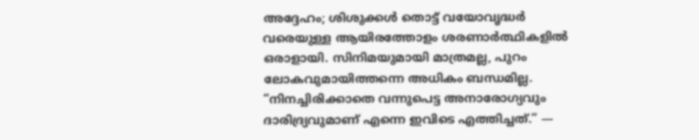അദ്ദേഹം; ശിശുക്കൾ തൊട്ട് വയോവൃദ്ധർ വരെയുള്ള ആയിരത്തോളം ശരണാർത്ഥികളിൽ ഒരാളായി. സിനിമയുമായി മാത്രമല്ല, പുറം ലോകവുമായിത്തന്നെ അധികം ബന്ധമില്ല. “നിനച്ചിരിക്കാതെ വന്നുപെട്ട അനാരോഗ്യവും ദാരിദ്ര്യവുമാണ് എന്നെ ഇവിടെ എത്തിച്ചത്.” —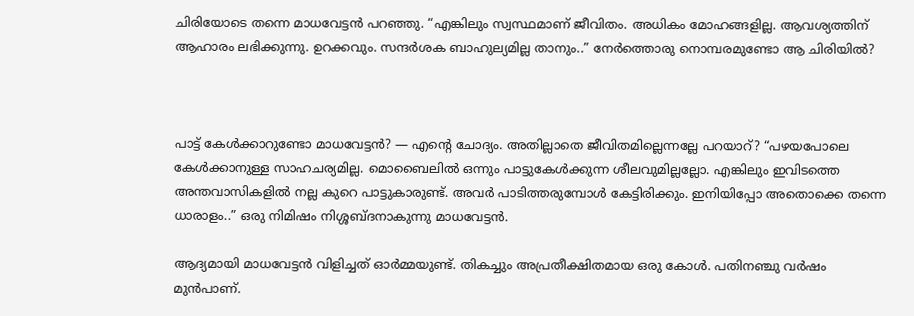ചിരിയോടെ തന്നെ മാധവേട്ടൻ പറഞ്ഞു. “എങ്കിലും സ്വസ്ഥമാണ് ജീവിതം. അധികം മോഹങ്ങളില്ല. ആവശ്യത്തിന് ആഹാരം ലഭിക്കുന്നു. ഉറക്കവും. സന്ദർശക ബാഹുല്യമില്ല താനും..” നേർത്തൊരു നൊമ്പരമുണ്ടോ ആ ചിരിയിൽ?



പാട്ട് കേൾക്കാറുണ്ടോ മാധവേട്ടൻ? — എന്റെ ചോദ്യം. അതില്ലാതെ ജീവിതമില്ലെന്നല്ലേ പറയാറ്? “പഴയപോലെ കേൾക്കാനുള്ള സാഹചര്യമില്ല. മൊബൈലിൽ ഒന്നും പാട്ടുകേൾക്കുന്ന ശീലവുമില്ലല്ലോ. എങ്കിലും ഇവിടത്തെ അന്തവാസികളിൽ നല്ല കുറെ പാട്ടുകാരുണ്ട്. അവർ പാടിത്തരുമ്പോൾ കേട്ടിരിക്കും. ഇനിയിപ്പോ അതൊക്കെ തന്നെ ധാരാളം..” ഒരു നിമിഷം നിശ്ശബ്ദനാകുന്നു മാധവേട്ടൻ.

ആദ്യമായി മാധവേട്ടൻ വിളിച്ചത് ഓർമ്മയുണ്ട്. തികച്ചും അപ്രതീക്ഷിതമായ ഒരു കോൾ. പതിനഞ്ചു വർഷം മുൻപാണ്.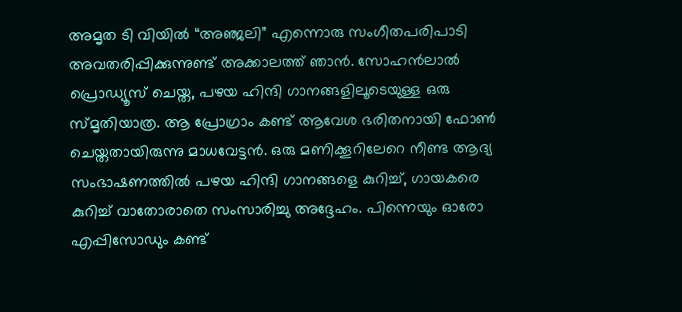അമൃത ടി വിയിൽ “അഞ്ജലി” എന്നൊരു സംഗീതപരിപാടി അവതരിപ്പിക്കുന്നുണ്ട് അക്കാലത്ത് ഞാൻ. സോഹൻലാൽ പ്രൊഡ്യൂസ് ചെയ്ത, പഴയ ഹിന്ദി ഗാനങ്ങളിലൂടെയുള്ള ഒരു സ്മൃതിയാത്ര. ആ പ്രോഗ്രാം കണ്ട് ആവേശ ഭരിതനായി ഫോൺ ചെയ്തതായിരുന്നു മാധവേട്ടൻ. ഒരു മണിക്കൂറിലേറെ നീണ്ട ആദ്യ സംഭാഷണത്തിൽ പഴയ ഹിന്ദി ഗാനങ്ങളെ കുറിച്ച്, ഗായകരെ കുറിച്ച് വാതോരാതെ സംസാരിച്ചു അദ്ദേഹം. പിന്നെയും ഓരോ എപ്പിസോഡും കണ്ട്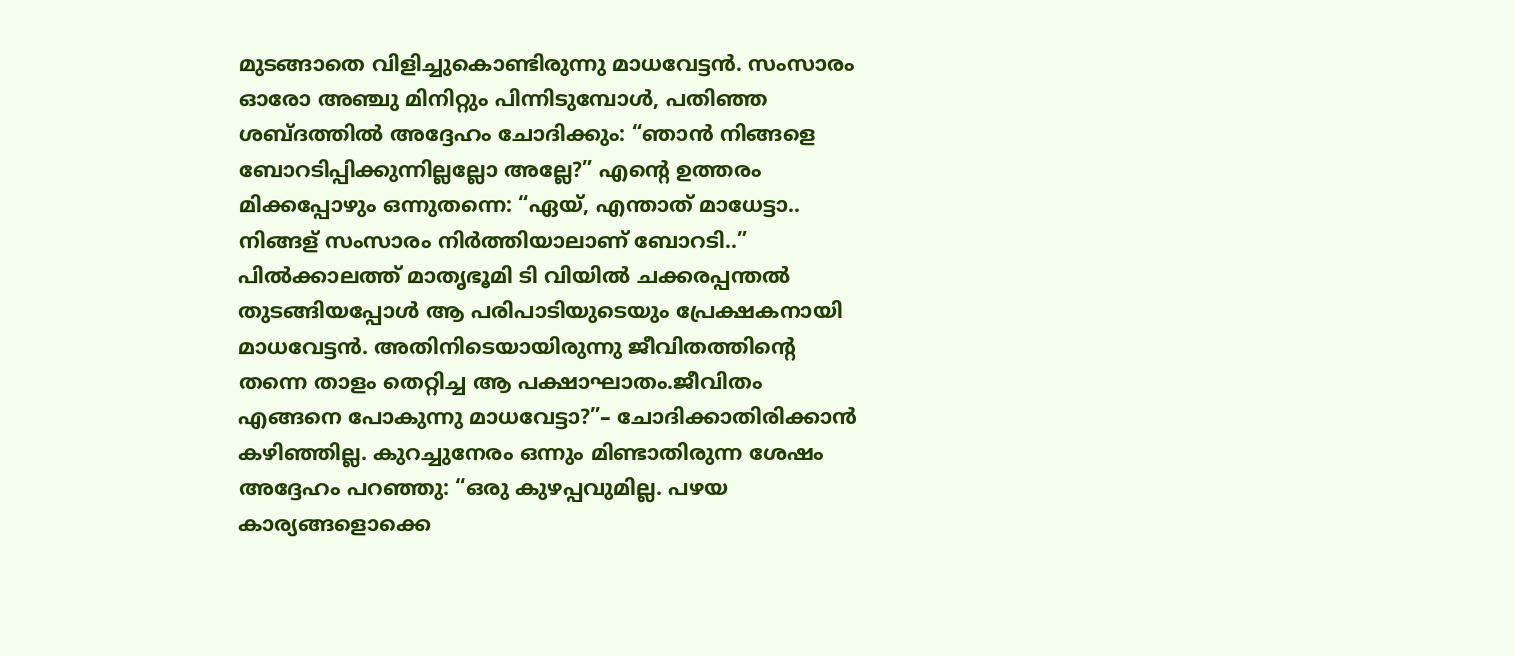മുടങ്ങാതെ വിളിച്ചുകൊണ്ടിരുന്നു മാധവേട്ടൻ. സംസാരം ഓരോ അഞ്ചു മിനിറ്റും പിന്നിടുമ്പോൾ, പതിഞ്ഞ ശബ്ദത്തിൽ അദ്ദേഹം ചോദിക്കും: “ഞാൻ നിങ്ങളെ ബോറടിപ്പിക്കുന്നില്ലല്ലോ അല്ലേ?” എന്റെ ഉത്തരം മിക്കപ്പോഴും ഒന്നുതന്നെ: “ഏയ്‌, എന്താത് മാധേട്ടാ.. നിങ്ങള് സംസാരം നിർത്തിയാലാണ് ബോറടി..” പിൽക്കാലത്ത് മാതൃഭൂമി ടി വിയിൽ ചക്കരപ്പന്തൽ തുടങ്ങിയപ്പോൾ ആ പരിപാടിയുടെയും പ്രേക്ഷകനായി മാധവേട്ടൻ. അതിനിടെയായിരുന്നു ജീവിതത്തിന്റെ തന്നെ താളം തെറ്റിച്ച ആ പക്ഷാഘാതം.ജീവിതം എങ്ങനെ പോകുന്നു മാധവേട്ടാ?”– ചോദിക്കാതിരിക്കാൻ കഴിഞ്ഞില്ല. കുറച്ചുനേരം ഒന്നും മിണ്ടാതിരുന്ന ശേഷം അദ്ദേഹം പറഞ്ഞു: “ഒരു കുഴപ്പവുമില്ല. പഴയ കാര്യങ്ങളൊക്കെ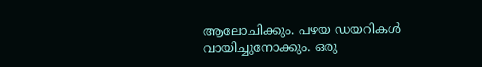ആലോചിക്കും. പഴയ ഡയറികൾ വായിച്ചുനോക്കും. ഒരു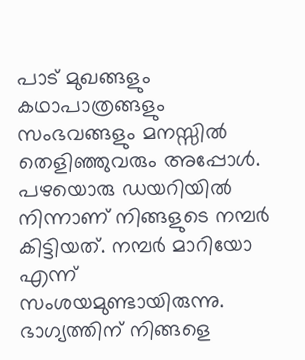പാട് മുഖങ്ങളും കഥാപാത്രങ്ങളും സംഭവങ്ങളും മനസ്സിൽ തെളിഞ്ഞുവരും അപ്പോൾ. പഴയൊരു ഡയറിയിൽ നിന്നാണ് നിങ്ങളുടെ നമ്പർ കിട്ടിയത്. നമ്പർ മാറിയോ എന്ന് സംശയമുണ്ടായിരുന്നു. ഭാഗ്യത്തിന് നിങ്ങളെ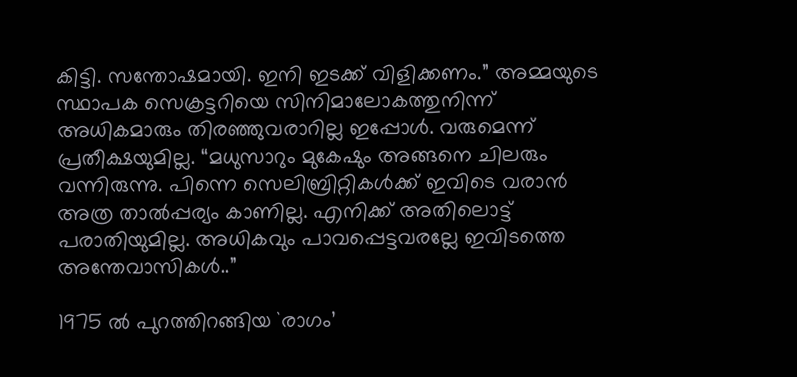കിട്ടി. സന്തോഷമായി. ഇനി ഇടക്ക് വിളിക്കണം.” അമ്മയുടെ സ്ഥാപക സെക്രട്ടറിയെ സിനിമാലോകത്തുനിന്ന് അധികമാരും തിരഞ്ഞുവരാറില്ല ഇപ്പോൾ. വരുമെന്ന് പ്രതീക്ഷയുമില്ല. “മധുസാറും മുകേഷും അങ്ങനെ ചിലരും വന്നിരുന്നു. പിന്നെ സെലിബ്രിറ്റികൾക്ക് ഇവിടെ വരാൻ അത്ര താൽപ്പര്യം കാണില്ല. എനിക്ക് അതിലൊട്ട് പരാതിയുമില്ല. അധികവും പാവപ്പെട്ടവരല്ലേ ഇവിടത്തെ അന്തേവാസികൾ..”

1975 ൽ പുറത്തിറങ്ങിയ `രാഗം’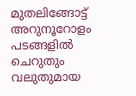മുതലിങ്ങോട്ട് അറുനൂറോളം പടങ്ങളിൽ ചെറുതും വലുതുമായ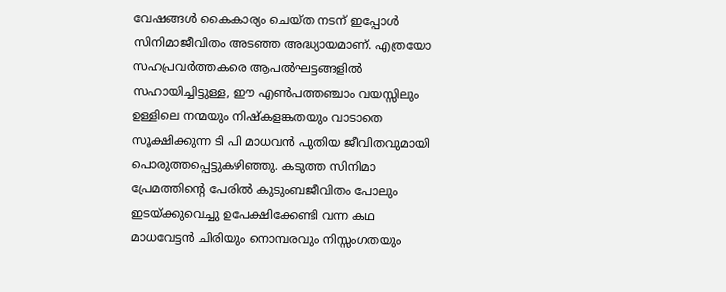വേഷങ്ങൾ കൈകാര്യം ചെയ്ത നടന് ഇപ്പോൾ സിനിമാജീവിതം അടഞ്ഞ അദ്ധ്യായമാണ്. എത്രയോ സഹപ്രവർത്തകരെ ആപൽഘട്ടങ്ങളിൽ സഹായിച്ചിട്ടുള്ള, ഈ എൺപത്തഞ്ചാം വയസ്സിലും ഉള്ളിലെ നന്മയും നിഷ്കളങ്കതയും വാടാതെ സൂക്ഷിക്കുന്ന ടി പി മാധവൻ പുതിയ ജീവിതവുമായി പൊരുത്തപ്പെട്ടുകഴിഞ്ഞു. കടുത്ത സിനിമാ പ്രേമത്തിന്റെ പേരിൽ കുടുംബജീവിതം പോലും ഇടയ്ക്കുവെച്ചു ഉപേക്ഷിക്കേണ്ടി വന്ന കഥ മാധവേട്ടൻ ചിരിയും നൊമ്പരവും നിസ്സംഗതയും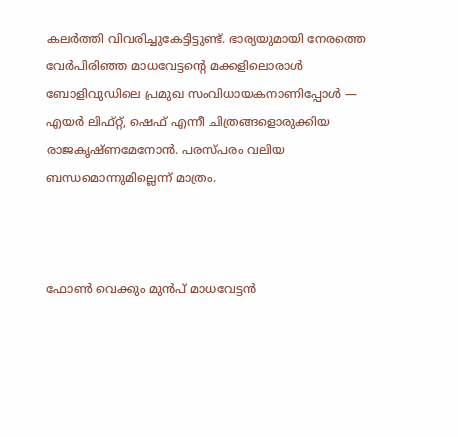കലർത്തി വിവരിച്ചുകേട്ടിട്ടുണ്ട്. ഭാര്യയുമായി നേരത്തെ വേർപിരിഞ്ഞ മാധവേട്ടന്റെ മക്കളിലൊരാൾ ബോളിവുഡിലെ പ്രമുഖ സംവിധായകനാണിപ്പോൾ — എയർ ലിഫ്റ്റ്, ഷെഫ് എന്നീ ചിത്രങ്ങളൊരുക്കിയ രാജകൃഷ്ണമേനോൻ. പരസ്പരം വലിയ ബന്ധമൊന്നുമില്ലെന്ന് മാത്രം.



ഫോൺ വെക്കും മുൻപ് മാധവേട്ടൻ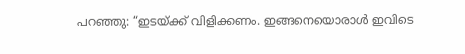പറഞ്ഞു: “ഇടയ്ക്ക് വിളിക്കണം. ഇങ്ങനെയൊരാൾ ഇവിടെ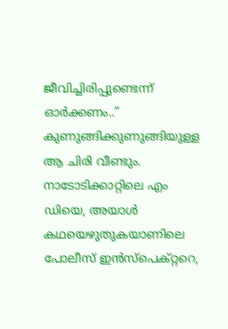ജീവിച്ചിരിപ്പുണ്ടെന്ന് ഓർക്കണം..” കുണുങ്ങിക്കുണുങ്ങിയുള്ള ആ ചിരി വീണ്ടും. നാടോടിക്കാറ്റിലെ എം ഡിയെ, അയാൾ കഥയെഴുതുകയാണിലെ പോലീസ് ഇൻസ്പെക്റ്ററെ,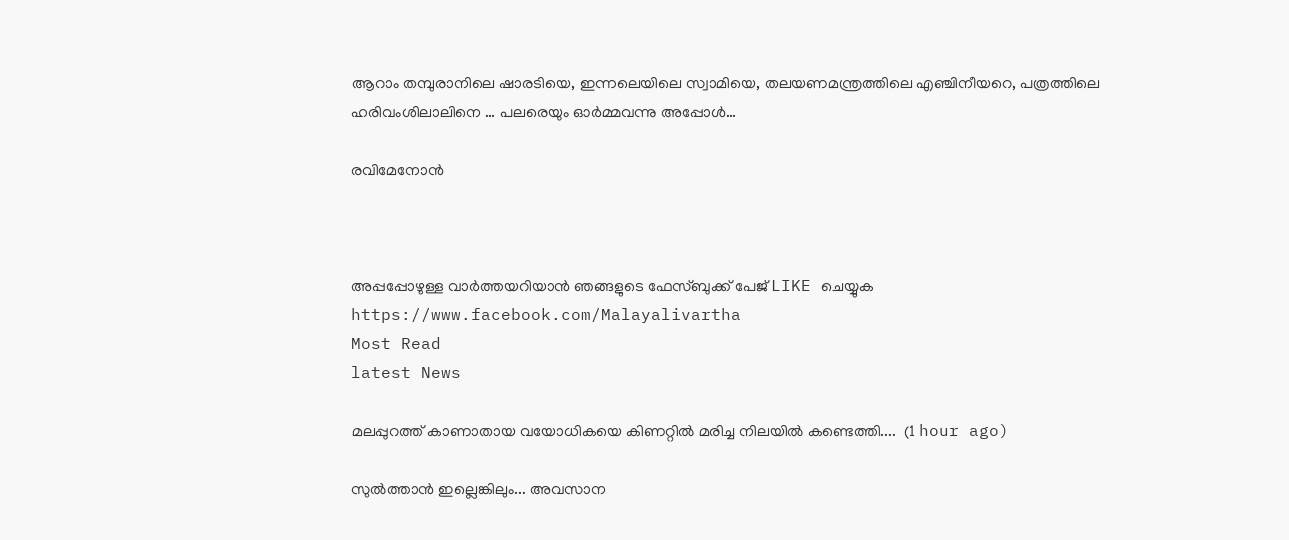ആറാം തമ്പുരാനിലെ ഷാരടിയെ, ഇന്നലെയിലെ സ്വാമിയെ, തലയണമന്ത്രത്തിലെ എഞ്ചിനീയറെ, പത്രത്തിലെ ഹരിവംശിലാലിനെ … പലരെയും ഓർമ്മവന്നു അപ്പോൾ…

രവിമേനോൻ



അപ്പപ്പോഴുള്ള വാര്‍ത്തയറിയാന്‍ ഞങ്ങളുടെ ഫേസ്‌ബുക്ക്‌ പേജ് LIKE ചെയ്യുക
https://www.facebook.com/Malayalivartha
Most Read
latest News

മലപ്പുറത്ത് കാണാതായ വയോധികയെ കിണറ്റിൽ മരിച്ച നിലയിൽ കണ്ടെത്തി....  (1 hour ago)

സുൽത്താൻ ഇല്ലെങ്കിലും... അവസാന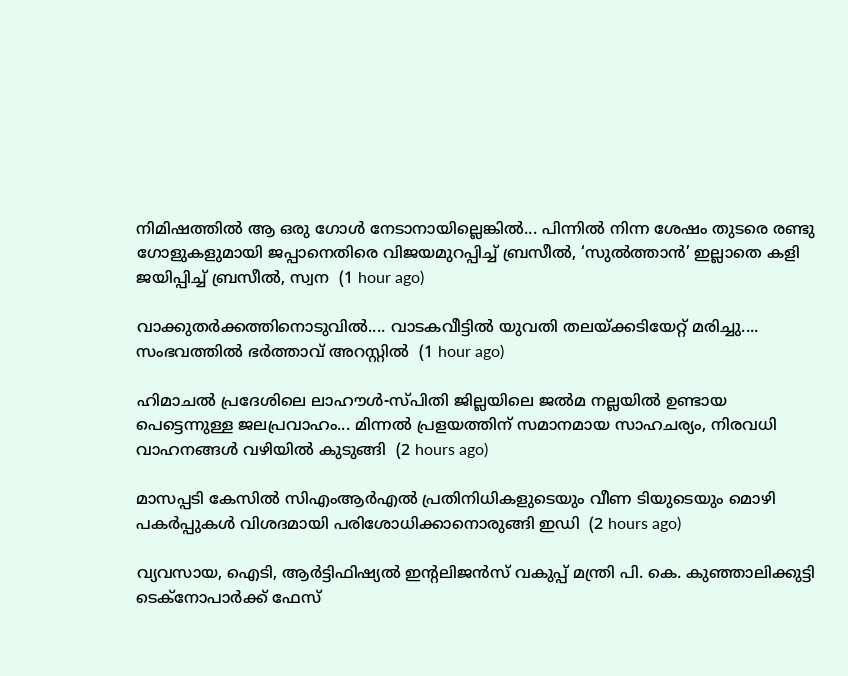നിമിഷത്തിൽ ആ ഒരു ഗോൾ നേടാനായില്ലെങ്കിൽ... പിന്നിൽ നിന്ന ശേഷം തുടരെ രണ്ടു ഗോളുകളുമായി ജപ്പാനെതിരെ വിജയമുറപ്പിച്ച് ബ്രസീൽ, ‘സുൽത്താൻ’ ഇല്ലാതെ കളി ജയിപ്പിച്ച് ബ്രസീൽ, സ്വന  (1 hour ago)

വാക്കുതർക്കത്തിനൊടുവിൽ.... വാടകവീട്ടിൽ യുവതി തലയ്ക്കടിയേറ്റ് മരിച്ചു.... സംഭവത്തിൽ ഭർത്താവ് അറസ്റ്റിൽ  (1 hour ago)

ഹിമാചൽ പ്രദേശിലെ ലാഹൗൾ-സ്പിതി ജില്ലയിലെ ജൽമ നല്ലയിൽ ഉണ്ടായ പെട്ടെന്നുള്ള ജലപ്രവാഹം... മിന്നൽ പ്രളയത്തിന് സമാനമായ സാഹചര്യം, നിരവധി വാഹനങ്ങൾ വഴിയിൽ കുടുങ്ങി  (2 hours ago)

മാസപ്പടി കേസിൽ സിഎംആർഎൽ പ്രതിനിധികളുടെയും വീണ ടിയുടെയും മൊഴി പകർപ്പുകൾ വിശദമായി പരിശോധിക്കാനൊരുങ്ങി ഇഡി  (2 hours ago)

വ്യവസായ, ഐടി, ആർട്ടിഫിഷ്യൽ ഇന്റലിജൻസ് വകുപ്പ് മന്ത്രി പി. കെ. കുഞ്ഞാലിക്കുട്ടി  ടെക്‌നോപാർക്ക് ഫേസ്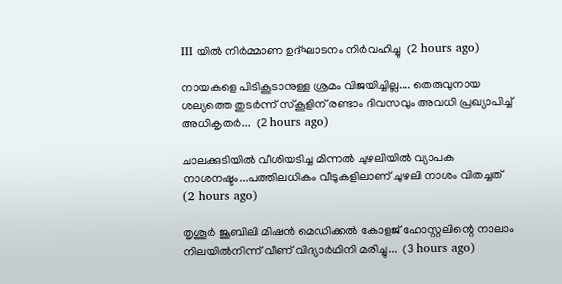III യിൽ നിർമ്മാണ ഉദ്ഘാടനം നിർവഹിച്ചു  (2 hours ago)

നായകളെ പിടികൂടാനുള്ള ശ്രമം വിജയിച്ചില്ല.... തെരുവുനായ ശല്യത്തെ തുടർന്ന് സ്‌കൂളിന് രണ്ടാം ദിവസവും അവധി പ്രഖ്യാപിച്ച് അധികൃതർ...  (2 hours ago)

ചാലക്കുടിയിൽ വീശിയടിച്ച മിന്നൽ ചുഴലിയിൽ വ്യാപക നാശനഷ്ടം...പത്തിലധികം വീടുകളിലാണ് ചുഴലി നാശം വിതച്ചത്  (2 hours ago)

തൃശൂർ ജൂബിലി മിഷൻ മെഡിക്കൽ കോളജ് ഹോസ്റ്റലിന്റെ നാലാം നിലയിൽനിന്ന് വീണ് വിദ്യാർഥിനി മരിച്ചു...  (3 hours ago)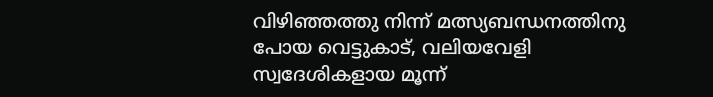വിഴിഞ്ഞത്തു നിന്ന് മത്സ്യബന്ധനത്തിനു പോയ വെട്ടുകാട്, വലിയവേളി സ്വദേശികളായ മൂന്ന്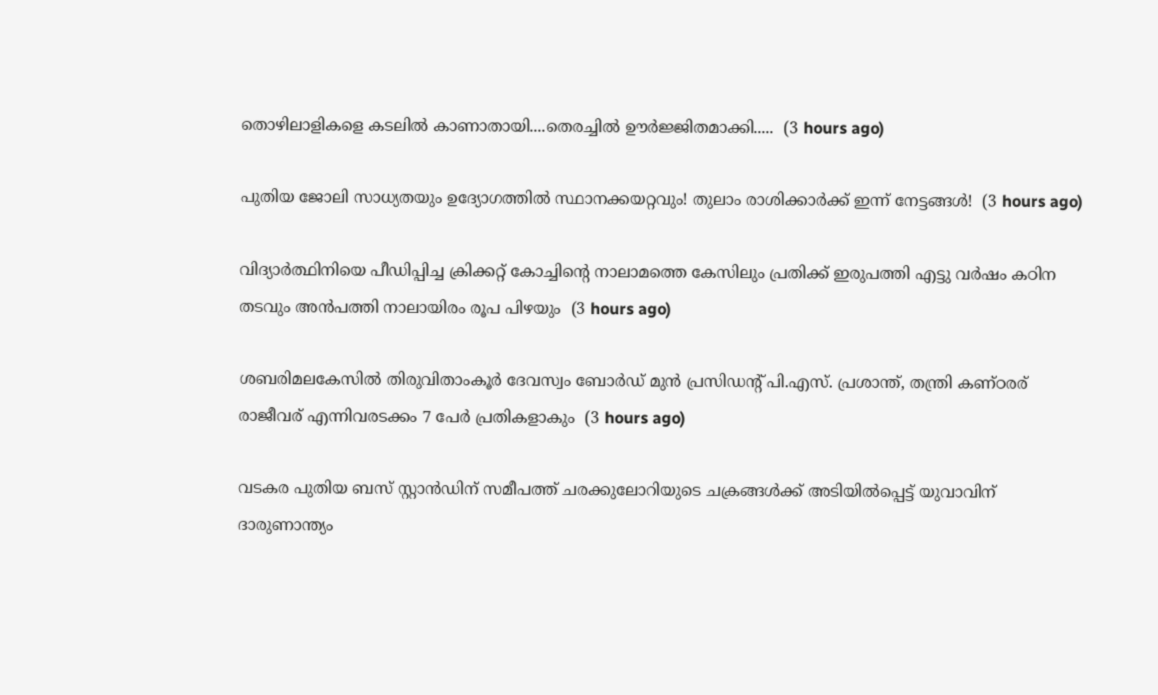തൊഴിലാളികളെ കടലിൽ കാണാതായി....തെരച്ചിൽ ഊർജ്ജിതമാക്കി.....  (3 hours ago)

പുതിയ ജോലി സാധ്യതയും ഉദ്യോഗത്തിൽ സ്ഥാനക്കയറ്റവും! തുലാം രാശിക്കാർക്ക് ഇന്ന് നേട്ടങ്ങൾ!  (3 hours ago)

വിദ്യാർത്ഥിനിയെ പീഡിപ്പിച്ച ക്രിക്കറ്റ് കോച്ചിന്റെ നാലാമത്തെ കേസിലും പ്രതിക്ക് ഇരുപത്തി എട്ടു വർഷം കഠിന തടവും അൻപത്തി നാലായിരം രൂപ പിഴയും  (3 hours ago)

ശബരിമലകേസിൽ തിരുവിതാംകൂർ ദേവസ്വം ബോർഡ് മുൻ പ്രസിഡന്റ് പി.എസ്. പ്രശാന്ത്, തന്ത്രി കണ്ഠരര് രാജീവര് എന്നിവരടക്കം 7 പേർ പ്രതികളാകും  (3 hours ago)

വടകര പുതിയ ബസ് സ്റ്റാന്‍ഡിന് സമീപത്ത് ചരക്കുലോറിയുടെ ചക്രങ്ങള്‍ക്ക് അടിയില്‍പ്പെട്ട് യുവാവിന് ദാരുണാന്ത്യം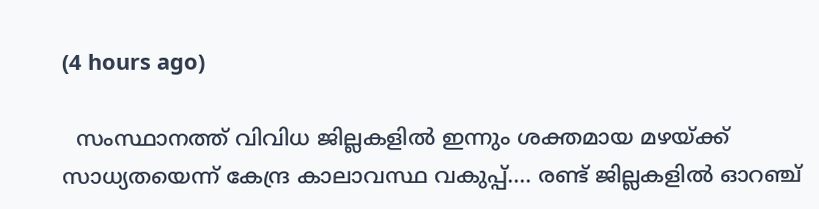(4 hours ago)

  സംസ്ഥാനത്ത് വിവിധ ജില്ലകളിൽ ഇന്നും ശക്തമായ മഴയ്ക്ക് സാധ്യതയെന്ന് കേന്ദ്ര കാലാവസ്ഥ വകുപ്പ്.... രണ്ട് ജില്ലകളിൽ ഓറഞ്ച്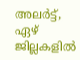അലർട്ട്, ഏഴ് ജില്ലകളിൽ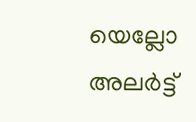യെല്ലോ അലർട്ട്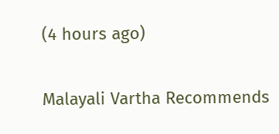(4 hours ago)

Malayali Vartha Recommends